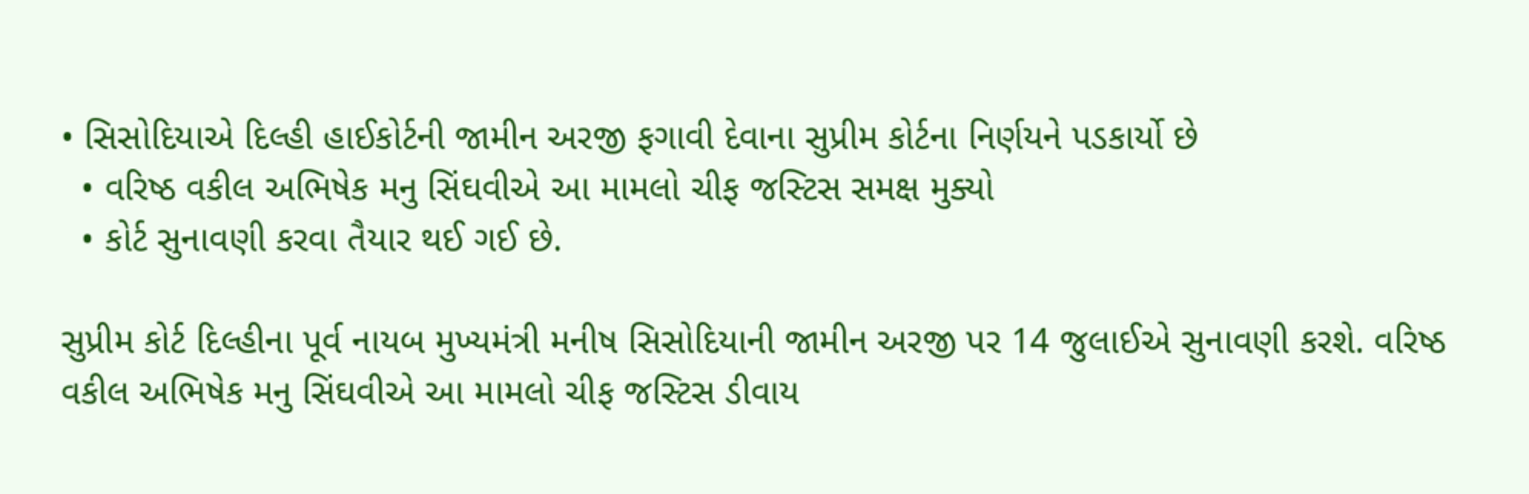• સિસોદિયાએ દિલ્હી હાઈકોર્ટની જામીન અરજી ફગાવી દેવાના સુપ્રીમ કોર્ટના નિર્ણયને પડકાર્યો છે
  • વરિષ્ઠ વકીલ અભિષેક મનુ સિંઘવીએ આ મામલો ચીફ જસ્ટિસ સમક્ષ મુક્યો
  • કોર્ટ સુનાવણી કરવા તૈયાર થઈ ગઈ છે.

સુપ્રીમ કોર્ટ દિલ્હીના પૂર્વ નાયબ મુખ્યમંત્રી મનીષ સિસોદિયાની જામીન અરજી પર 14 જુલાઈએ સુનાવણી કરશે. વરિષ્ઠ વકીલ અભિષેક મનુ સિંઘવીએ આ મામલો ચીફ જસ્ટિસ ડીવાય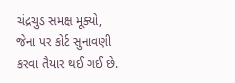ચંદ્રચુડ સમક્ષ મૂક્યો, જેના પર કોર્ટ સુનાવણી કરવા તૈયાર થઈ ગઈ છે.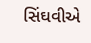સિંઘવીએ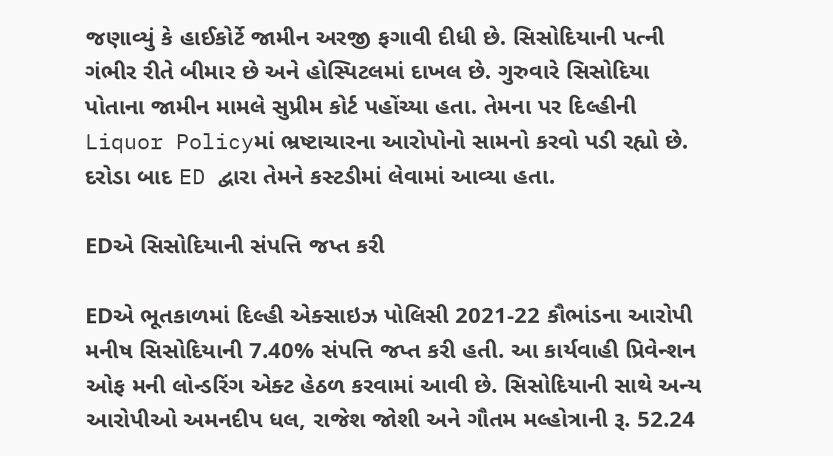જણાવ્યું કે હાઈકોર્ટે જામીન અરજી ફગાવી દીધી છે. સિસોદિયાની પત્ની ગંભીર રીતે બીમાર છે અને હોસ્પિટલમાં દાખલ છે. ગુરુવારે સિસોદિયા પોતાના જામીન મામલે સુપ્રીમ કોર્ટ પહોંચ્યા હતા. તેમના પર દિલ્હીની Liquor Policyમાં ભ્રષ્ટાચારના આરોપોનો સામનો કરવો પડી રહ્યો છે. દરોડા બાદ ED દ્વારા તેમને કસ્ટડીમાં લેવામાં આવ્યા હતા.

EDએ સિસોદિયાની સંપત્તિ જપ્ત કરી

EDએ ભૂતકાળમાં દિલ્હી એક્સાઇઝ પોલિસી 2021-22 કૌભાંડના આરોપી મનીષ સિસોદિયાની 7.40% સંપત્તિ જપ્ત કરી હતી. આ કાર્યવાહી પ્રિવેન્શન ઓફ મની લોન્ડરિંગ એક્ટ હેઠળ કરવામાં આવી છે. સિસોદિયાની સાથે અન્ય આરોપીઓ અમનદીપ ધલ, રાજેશ જોશી અને ગૌતમ મલ્હોત્રાની રૂ. 52.24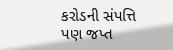કરોડની સંપત્તિ પણ જપ્ત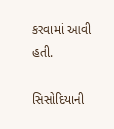કરવામાં આવી હતી.

સિસોદિયાની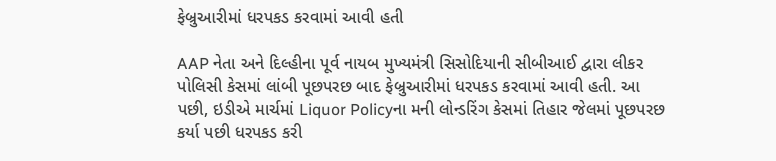ફેબ્રુઆરીમાં ધરપકડ કરવામાં આવી હતી

AAP નેતા અને દિલ્હીના પૂર્વ નાયબ મુખ્યમંત્રી સિસોદિયાની સીબીઆઈ દ્વારા લીકર પોલિસી કેસમાં લાંબી પૂછપરછ બાદ ફેબ્રુઆરીમાં ધરપકડ કરવામાં આવી હતી. આ પછી, ઇડીએ માર્ચમાં Liquor Policyના મની લોન્ડરિંગ કેસમાં તિહાર જેલમાં પૂછપરછ કર્યા પછી ધરપકડ કરી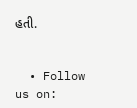હતી.


  • Follow us on: